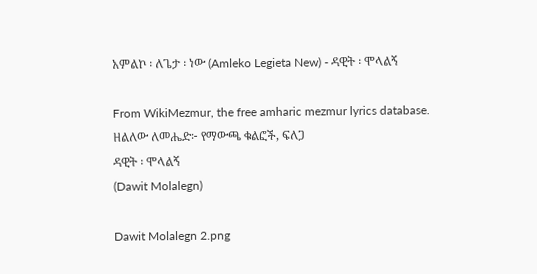አምልኮ ፡ ለጌታ ፡ ነው (Amleko Legieta New) - ዳዊት ፡ ሞላልኝ

From WikiMezmur, the free amharic mezmur lyrics database.
ዘልለው ለመሔድ፦ የማውጫ ቁልፎች, ፍለጋ
ዳዊት ፡ ሞላልኝ
(Dawit Molalegn)

Dawit Molalegn 2.png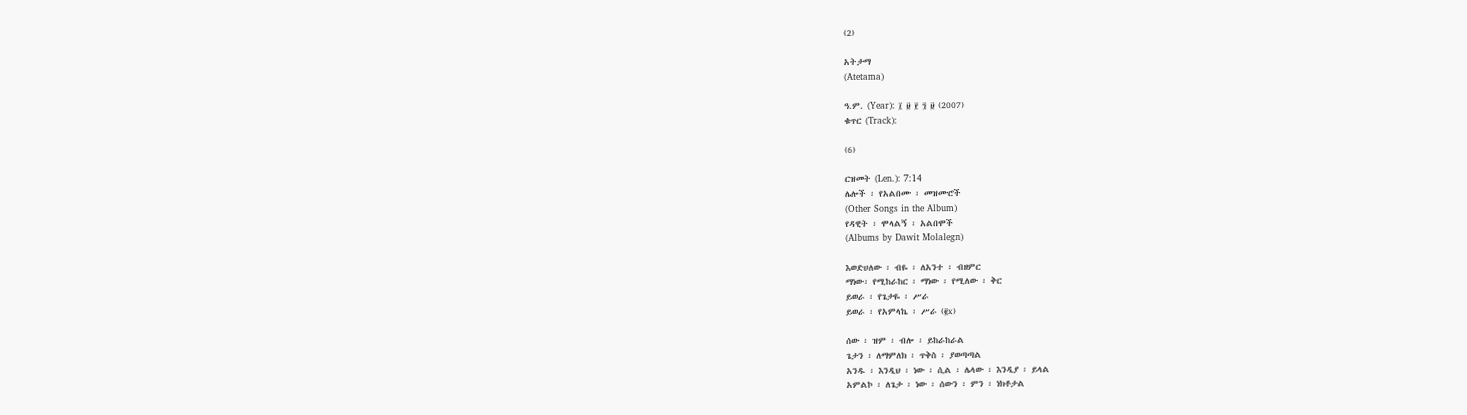(2)

አትታማ
(Atetama)

ዓ.ም. (Year): ፲ ፱ ፻ ፺ ፱ (2007)
ቁጥር (Track):

(6)

ርዝመት (Len.): 7:14
ሌሎች ፡ የአልበሙ ፡ መዝሙሮች
(Other Songs in the Album)
የዳዊት ፡ ሞላልኝ ፡ አልበሞች
(Albums by Dawit Molalegn)

እወድሀለው ፡ ብዬ ፡ ለአንተ ፡ ብዘምር
ማነው፡ የሚከራከር ፡ ማነው ፡ የሚለው ፡ ቅር
ይወራ ፡ የጌታዬ ፡ ሥራ
ይወራ ፡ የአምላኬ ፡ ሥራ (፪x)

ሰው ፡ ዝም ፡ ብሎ ፡ ይከራከራል
ጌታን ፡ ለማምለክ ፡ ጥቅስ ፡ ያወጣጣል
አንዱ ፡ እንዲህ ፡ ነው ፡ ሲል ፡ ሌላው ፡ እንዲያ ፡ ይላል
አምልኮ ፡ ለጌታ ፡ ነው ፡ ሰውን ፡ ምን ፡ ነክቶታል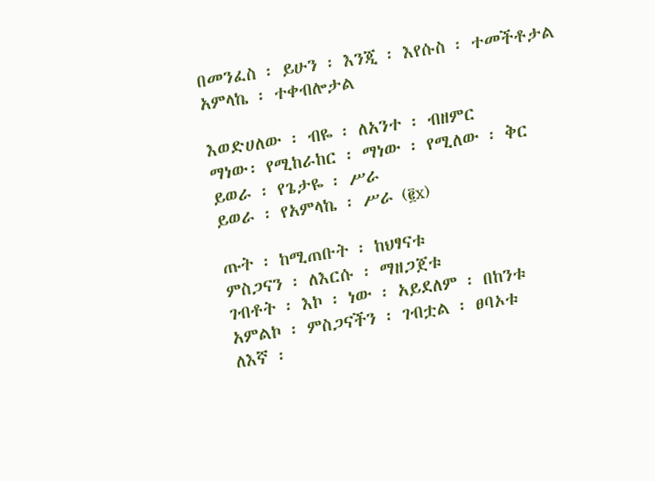በመንፈስ ፡ ይሁን ፡ እንጂ ፡ እየሱስ ፡ ተመችቶታል
አምላኬ ፡ ተቀብሎታል

እወድሀለው ፡ ብዬ ፡ ለአንተ ፡ ብዘምር
ማነው፡ የሚከራከር ፡ ማነው ፡ የሚለው ፡ ቅር
ይወራ ፡ የጌታዬ ፡ ሥራ
ይወራ ፡ የአምላኬ ፡ ሥራ (፪x)

ጡት ፡ ከሚጠቡት ፡ ከህፃናቱ
ምስጋናን ፡ ለእርሱ ፡ ማዘጋጀቱ
ገብቶት ፡ እኮ ፡ ነው ፡ አይደለም ፡ በከንቱ
አምልኮ ፡ ምስጋናችን ፡ ገብቷል ፡ ፀባኦቱ
ለእኛ ፡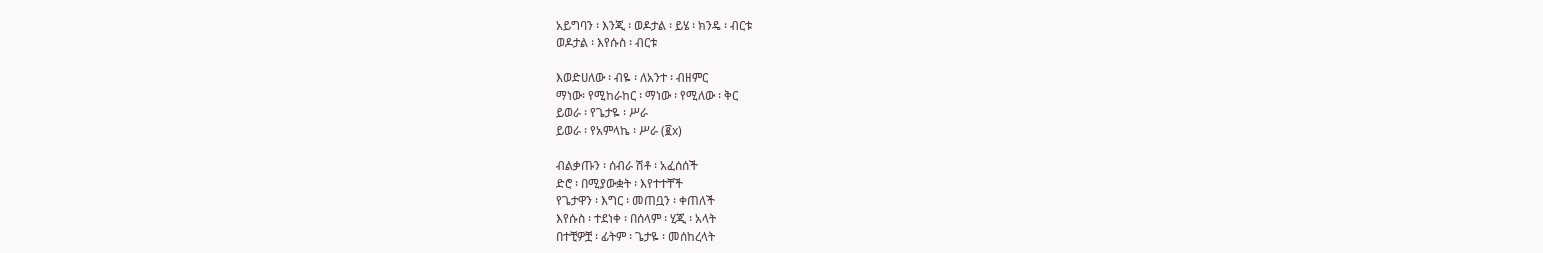አይግባን ፡ እንጂ ፡ ወዶታል ፡ ይሄ ፡ ክንዴ ፡ ብርቱ
ወዶታል ፡ እየሱስ ፡ ብርቱ

እወድሀለው ፡ ብዬ ፡ ለአንተ ፡ ብዘምር
ማነው፡ የሚከራከር ፡ ማነው ፡ የሚለው ፡ ቅር
ይወራ ፡ የጌታዬ ፡ ሥራ
ይወራ ፡ የአምላኬ ፡ ሥራ (፪x)

ብልቃጡን ፡ ሰብራ ሽቶ ፡ አፈሰሰች
ድሮ ፡ በሚያውቋት ፡ እየተተቸች
የጌታዋን ፡ እግር ፡ መጠቧን ፡ ቀጠለች
እየሱስ ፡ ተደነቀ ፡ በሰላም ፡ ሂጂ ፡ አላት
በተቺዎቿ ፡ ፊትም ፡ ጌታዬ ፡ መሰከረላት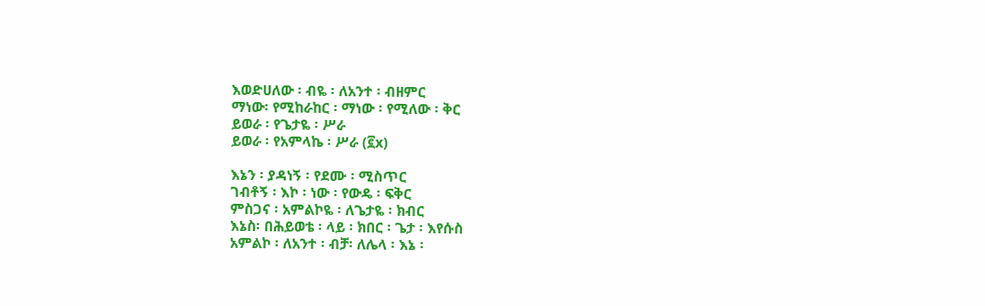እወድሀለው ፡ ብዬ ፡ ለአንተ ፡ ብዘምር
ማነው፡ የሚከራከር ፡ ማነው ፡ የሚለው ፡ ቅር
ይወራ ፡ የጌታዬ ፡ ሥራ
ይወራ ፡ የአምላኬ ፡ ሥራ (፪x)

እኔን ፡ ያዳነኝ ፡ የደሙ ፡ ሚስጥር
ገብቶኝ ፡ እኮ ፡ ነው ፡ የውዴ ፡ ፍቅር
ምስጋና ፡ አምልኮዬ ፡ ለጌታዬ ፡ ክብር
እኔስ፡ በሕይወቴ ፡ ላይ ፡ ክበር ፡ ጌታ ፡ እየሱስ
አምልኮ ፡ ለአንተ ፡ ብቻ፡ ለሌላ ፡ እኔ ፡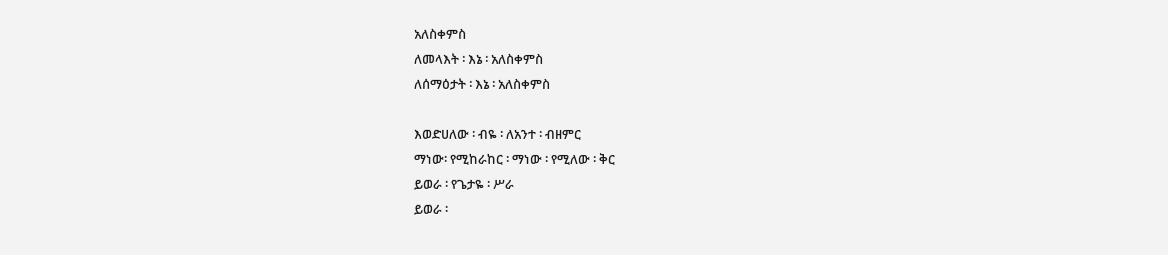አለስቀምስ
ለመላእት ፡ እኔ ፡ አለስቀምስ
ለሰማዕታት ፡ እኔ ፡ አለስቀምስ

እወድሀለው ፡ ብዬ ፡ ለአንተ ፡ ብዘምር
ማነው፡ የሚከራከር ፡ ማነው ፡ የሚለው ፡ ቅር
ይወራ ፡ የጌታዬ ፡ ሥራ
ይወራ ፡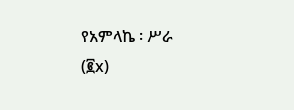የአምላኬ ፡ ሥራ (፪x)